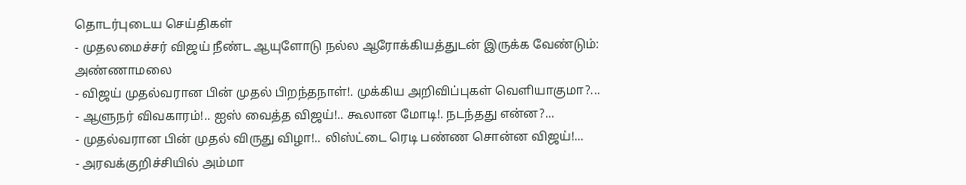தொடர்புடைய செய்திகள்
- முதலமைச்சர் விஜய் நீண்ட ஆயுளோடு நல்ல ஆரோக்கியத்துடன் இருக்க வேண்டும்: அண்ணாமலை
- விஜய் முதல்வரான பின் முதல் பிறந்தநாள்!. முக்கிய அறிவிப்புகள் வெளியாகுமா?...
- ஆளுநர் விவகாரம்!.. ஐஸ் வைத்த விஜய்!.. கூலான மோடி!. நடந்தது என்ன?...
- முதல்வரான பின் முதல் விருது விழா!.. லிஸ்ட்டை ரெடி பண்ண சொன்ன விஜய்!...
- அரவக்குறிச்சியில் அம்மா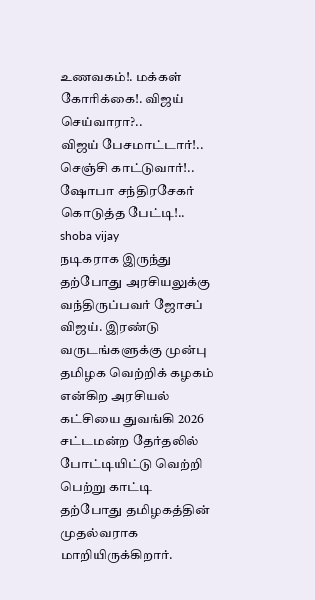உணவகம்!. மக்கள் கோரிக்கை!. விஜய் செய்வாரா?..
விஜய் பேசமாட்டார்!.. செஞ்சி காட்டுவார்!.. ஷோபா சந்திரசேகர் கொடுத்த பேட்டி!..
shoba vijay
நடிகராக இருந்து தற்போது அரசியலுக்கு வந்திருப்பவர் ஜோசப் விஜய். இரண்டு வருடங்களுக்கு முன்பு தமிழக வெற்றிக் கழகம் என்கிற அரசியல் கட்சியை துவங்கி 2026 சட்டமன்ற தேர்தலில் போட்டியிட்டு வெற்றி பெற்று காட்டி தற்போது தமிழகத்தின் முதல்வராக மாறியிருக்கிறார்.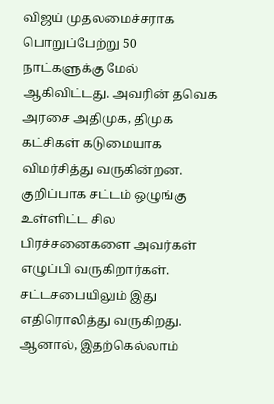விஜய் முதலமைச்சராக பொறுப்பேற்று 50 நாட்களுக்கு மேல் ஆகிவிட்டது. அவரின் தவெக அரசை அதிமுக, திமுக கட்சிகள் கடுமையாக விமர்சித்து வருகின்றன. குறிப்பாக சட்டம் ஒழுங்கு உள்ளிட்ட சில பிரச்சனைகளை அவர்கள் எழுப்பி வருகிறார்கள். சட்டசபையிலும் இது எதிரொலித்து வருகிறது. ஆனால், இதற்கெல்லாம்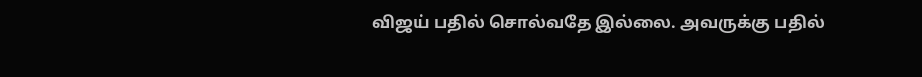விஜய் பதில் சொல்வதே இல்லை. அவருக்கு பதில்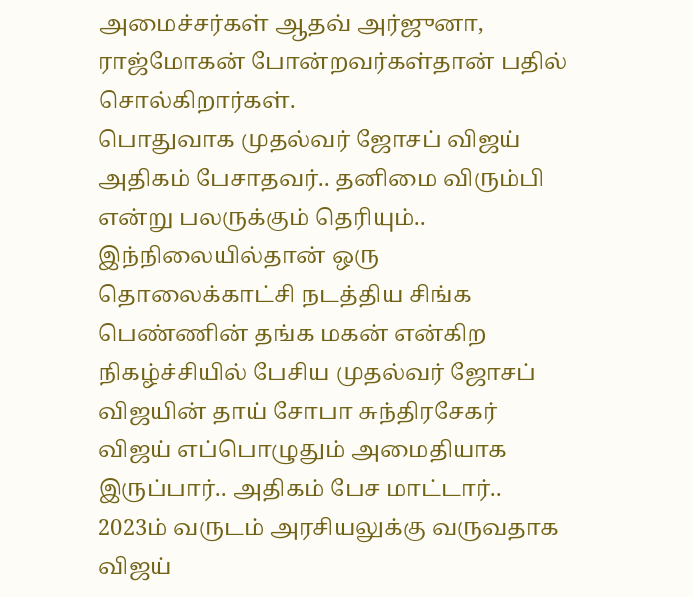அமைச்சர்கள் ஆதவ் அர்ஜுனா, ராஜ்மோகன் போன்றவர்கள்தான் பதில் சொல்கிறார்கள்.
பொதுவாக முதல்வர் ஜோசப் விஜய் அதிகம் பேசாதவர்.. தனிமை விரும்பி என்று பலருக்கும் தெரியும்.. இந்நிலையில்தான் ஒரு தொலைக்காட்சி நடத்திய சிங்க பெண்ணின் தங்க மகன் என்கிற நிகழ்ச்சியில் பேசிய முதல்வர் ஜோசப் விஜயின் தாய் சோபா சுந்திரசேகர் விஜய் எப்பொழுதும் அமைதியாக இருப்பார்.. அதிகம் பேச மாட்டார்..
2023ம் வருடம் அரசியலுக்கு வருவதாக விஜய்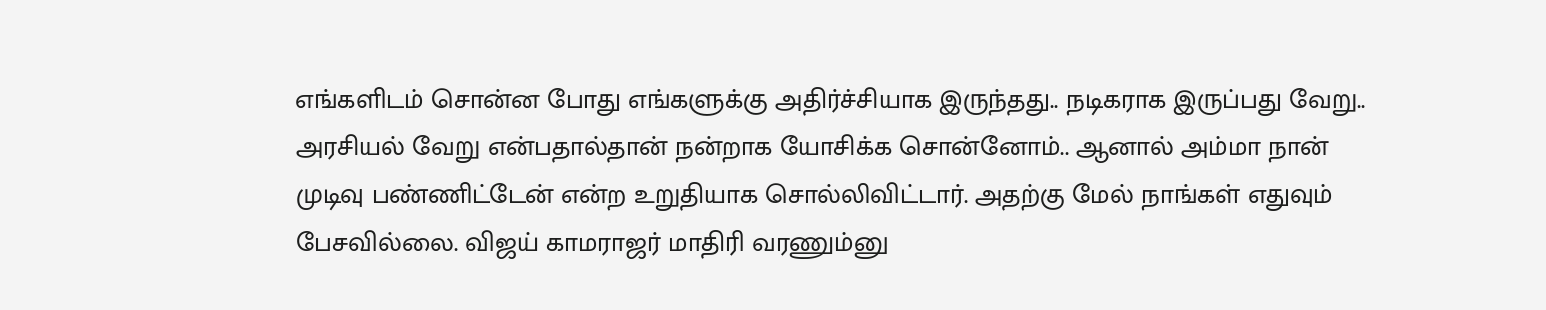எங்களிடம் சொன்ன போது எங்களுக்கு அதிர்ச்சியாக இருந்தது.. நடிகராக இருப்பது வேறு.. அரசியல் வேறு என்பதால்தான் நன்றாக யோசிக்க சொன்னோம்.. ஆனால் அம்மா நான் முடிவு பண்ணிட்டேன் என்ற உறுதியாக சொல்லிவிட்டார். அதற்கு மேல் நாங்கள் எதுவும் பேசவில்லை. விஜய் காமராஜர் மாதிரி வரணும்னு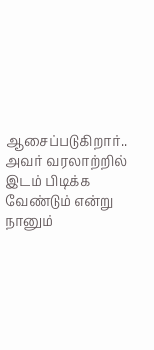ஆசைப்படுகிறார்.. அவர் வரலாற்றில் இடம் பிடிக்க வேண்டும் என்று நானும்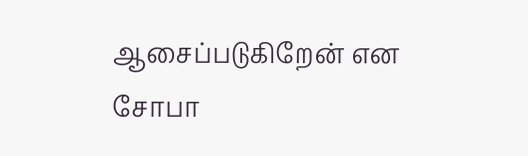ஆசைப்படுகிறேன் என சோபா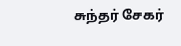சுந்தர் சேகர்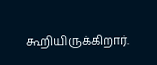கூறியிருக்கிறார்.